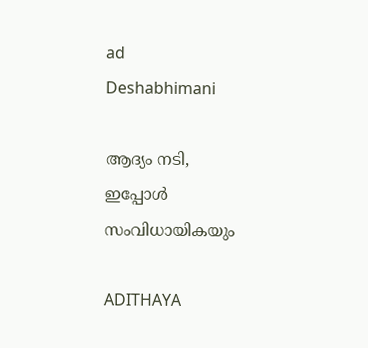ad
Deshabhimani

ആദ്യം നടി,
ഇപ്പോൾ സംവിധായികയും

ADITHAYA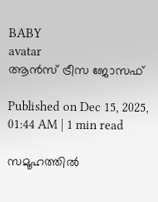BABY
avatar
ആൻസ്‌ ട്രീസ ജോസഫ്‌

Published on Dec 15, 2025, 01:44 AM | 1 min read

സമൂഹത്തിൽ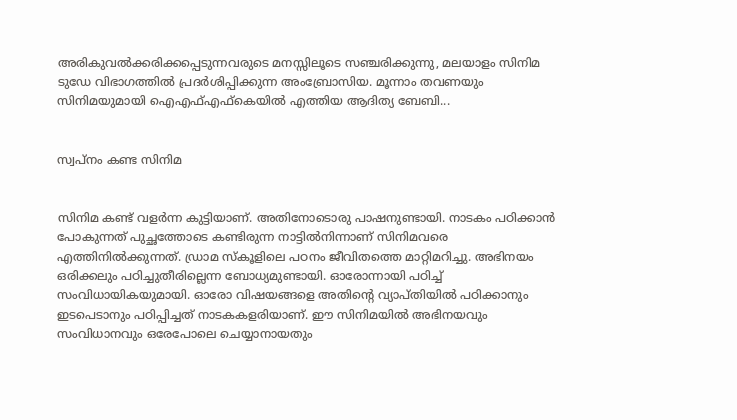അരികുവൽക്കരിക്കപ്പെടുന്നവരുടെ മനസ്സിലൂടെ സഞ്ചരിക്കുന്നു, മലയാളം സിനിമ ടുഡേ വിഭാഗത്തിൽ പ്രദർശിപ്പിക്കുന്ന അംബ്രോസിയ. മൂന്നാം തവണയും സിനിമയുമായി ഐഎഫ്എഫ്‌കെയിൽ എത്തിയ ആദിത്യ ബേബി...


സ്വപ്നം കണ്ട സിനിമ


സിനിമ കണ്ട് വളര്‍ന്ന കുട്ടിയാണ്. അതിനോടൊരു പാഷനുണ്ടായി. നാടകം പഠിക്കാന്‍ പോകുന്നത് പുച്ഛത്തോടെ കണ്ടിരുന്ന നാട്ടില്‍നിന്നാണ് സിനിമവരെ എത്തിനില്‍ക്കുന്നത്. ഡ്രാമ സ്കൂളിലെ പഠനം ജീവിതത്തെ മാറ്റിമറിച്ചു. അഭിനയം ഒരിക്കലും പഠിച്ചുതീരില്ലെന്ന ബോധ്യമുണ്ടായി. ഓരോന്നായി പഠിച്ച്‌ സംവിധായികയുമായി. ഓരോ വിഷയങ്ങളെ അതിന്റെ വ്യാപ്തിയില്‍ പഠിക്കാനും ഇടപെടാനും പഠിപ്പിച്ചത്‌ നാടകകളരിയാണ്. ഈ സിനിമയില്‍ അഭിനയവും സംവിധാനവും ഒരേപോലെ ചെയ്യാനായതും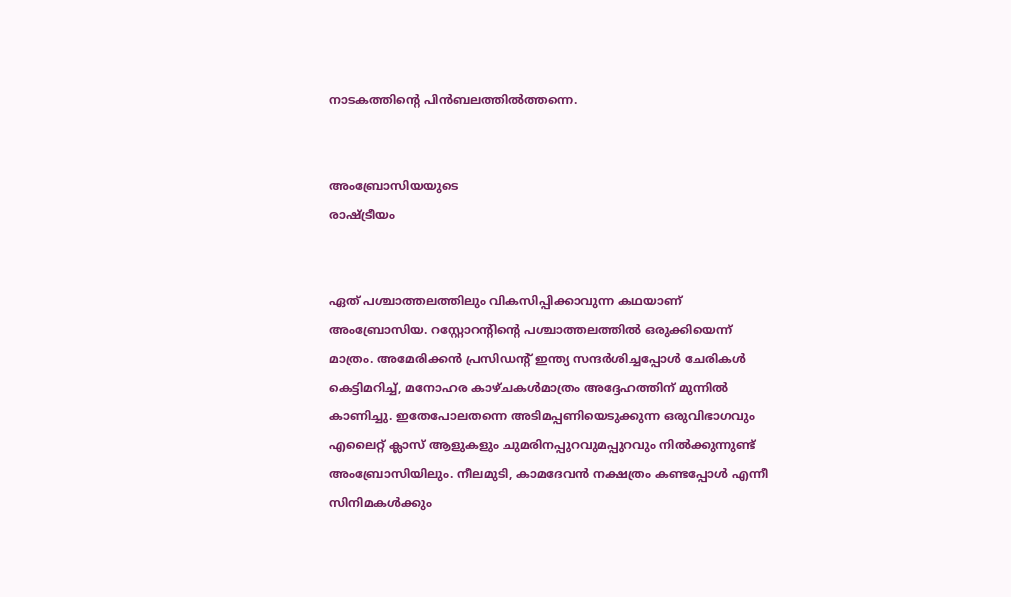നാടകത്തിന്റെ പിന്‍ബലത്തിൽത്തന്നെ.


അംബ്രോസിയയുടെ
രാഷ്ട്രീയം


ഏത് പശ്ചാത്തലത്തിലും വികസിപ്പിക്കാവുന്ന കഥയാണ് അംബ്രോസിയ. റസ്റ്റോറന്റിന്റെ പശ്ചാത്തലത്തില്‍ ഒരുക്കിയെന്ന് മാത്രം. അമേരിക്കന്‍ പ്രസിഡന്റ് ഇന്ത്യ സന്ദര്‍ശിച്ചപ്പോൾ ചേരികള്‍ കെട്ടിമറിച്ച്, മനോഹര കാഴ്ചകള്‍മാത്രം അദ്ദേഹത്തിന് മുന്നില്‍ കാണിച്ചു. ഇതേപോലതന്നെ അടിമപ്പണിയെടുക്കുന്ന ഒരുവിഭാഗവും എലൈറ്റ് ക്ലാസ് ആളുകളും ചുമരിനപ്പുറവുമപ്പുറവും നിൽക്കുന്നുണ്ട്‌ അംബ്രോസിയിലും. നീലമുടി, കാമദേവൻ നക്ഷത്രം കണ്ടപ്പോൾ എന്നീ സിനിമകള്‍ക്കും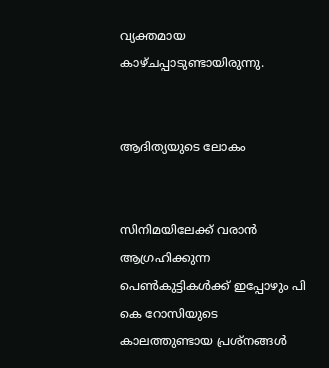വ്യക്തമായ കാഴ്ചപ്പാടുണ്ടായിരുന്നു.


ആദിത്യയുടെ ലോകം


സിനിമയിലേക്ക് വരാന്‍ ആഗ്രഹിക്കുന്ന പെണ്‍കുട്ടികള്‍ക്ക് ഇപ്പോഴും പി കെ റോസിയുടെ കാലത്തുണ്ടായ പ്രശ്നങ്ങള്‍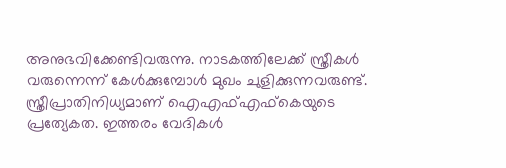അനുഭവിക്കേണ്ടിവരുന്നു. നാടകത്തിലേക്ക് സ്ത്രീകള്‍ വരുന്നെന്ന് കേള്‍ക്കുമ്പോള്‍ മുഖം ചുളിക്കുന്നവരുണ്ട്‌. സ്ത്രീപ്രാതിനിധ്യമാണ് ഐഎഫ്എഫ്കെയുടെ പ്രത്യേകത. ഇത്തരം വേദികൾ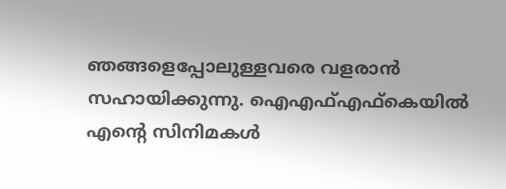ഞങ്ങളെപ്പോലുള്ളവരെ വളരാൻ സഹായിക്കുന്നു. ഐഎഫ്എഫ്കെയില്‍ എന്റെ സിനിമകള്‍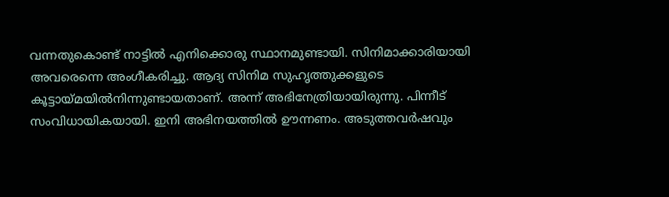വന്നതുകൊണ്ട് നാട്ടില്‍ എനിക്കൊരു സ്ഥാനമുണ്ടായി. സിനിമാക്കാരിയായി അവരെന്നെ അംഗീകരിച്ചു. ആദ്യ സിനിമ സുഹൃത്തുക്കളുടെ കൂട്ടായ്മയില്‍നിന്നുണ്ടായതാണ്‌. അന്ന് അഭിനേത്രിയായിരുന്നു. പിന്നീട് സംവിധായികയായി. ഇനി അഭിനയത്തില്‍ ഉ‍ൗന്നണം. അടുത്തവര്‍ഷവും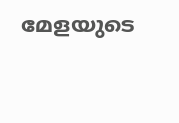മേളയുടെ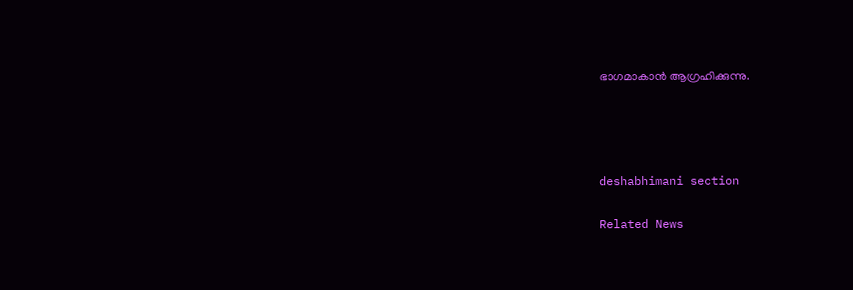ഭാഗമാകാൻ ആഗ്രഹിക്കുന്നു.




deshabhimani section

Related News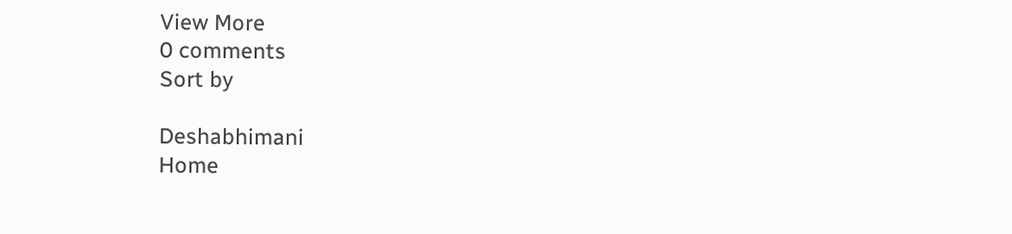View More
0 comments
Sort by

Deshabhimani
Home